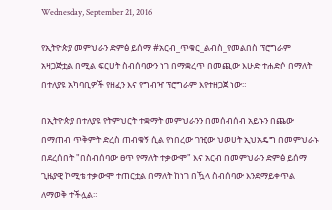Wednesday, September 21, 2016

የኢትዮጵያ መምህራን ድምፅ ይሰማ #አርብ_ጥቁር_ልብስ_የመልበስ ፕሮግራም አዛጋጅቷል በሚል ፍርሀት ስብሰባውን ነገ በማቋረጥ በመጪው እሁድ ተሐድሶ በማለት በተለያዩ አካባቢዎች የዘፈን እና የግብዣ ፕሮግራም እየተዘጋጀ ነው።

በኢትዮጵያ በተለያዩ የትምህርት ተቋማት መምህራንን በመሰብሰብ አይኑን በጨው በማጠብ ጥቅምት ድረስ ጠብቁኝ ሲል የነበረው ገዢው ህወሀት ኢህአዴግ በመምህራኑ በደረሰበት "በስብሰባው ፀጥ የማለት ተቃውሞ" እና አርብ በመምህራን ድምፅ ይሰማ ጊዜያዊ ኮሚቴ ተቃውሞ ተጠርቷል በማለት ከነገ በዃላ ስብሰባው እንደማይቀጥል ለማወቅ ተችሏል።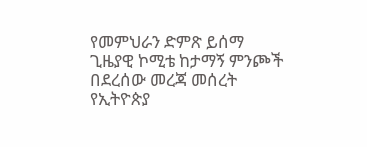የመምህራን ድምጽ ይሰማ ጊዜያዊ ኮሚቴ ከታማኝ ምንጮች በደረሰው መረጃ መሰረት የኢትዮጵያ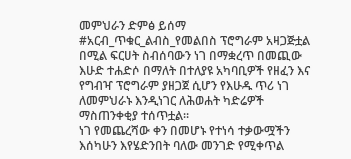መምህራን ድምፅ ይሰማ #አርብ_ጥቁር_ልብስ_የመልበስ ፕሮግራም አዛጋጅቷል በሚል ፍርሀት ስብሰባውን ነገ በማቋረጥ በመጪው እሁድ ተሐድሶ በማለት በተለያዩ አካባቢዎች የዘፈን እና የግብዣ ፕሮግራም ያዘጋጀ ሲሆን የእሁዱ ጥሪ ነገ ለመምህራኑ እንዲነገር ለሕወሐት ካድሬዎች ማስጠንቀቂያ ተሰጥቷል።
ነገ የመጨረሻው ቀን በመሆኑ የተነሳ ተቃውሟችን እሰካሁን እየሄድንበት ባለው መንገድ የሚቀጥል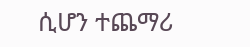ሲሆን ተጨማሪ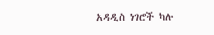አዳዲስ ነገሮች ካሉ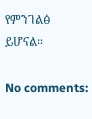የምንገልፅ ይሆናል።

No comments: